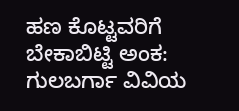ಹಣ ಕೊಟ್ಟವರಿಗೆ ಬೇಕಾಬಿಟ್ಟಿ ಅಂಕ: ಗುಲಬರ್ಗಾ ವಿವಿಯ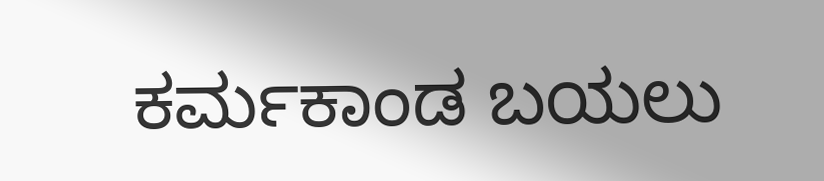ಕರ್ಮಕಾಂಡ ಬಯಲು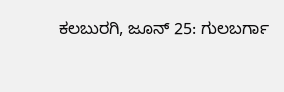ಕಲಬುರಗಿ, ಜೂನ್ 25: ಗುಲಬರ್ಗಾ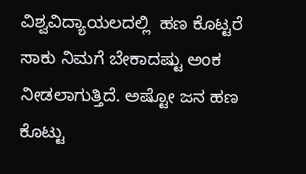ವಿಶ್ವವಿದ್ಯಾಯಲದಲ್ಲಿ  ಹಣ ಕೊಟ್ಟರೆ ಸಾಕು ನಿಮಗೆ ಬೇಕಾದಷ್ಟು ಅಂಕ ನೀಡಲಾಗುತ್ತಿದೆ. ಅಷ್ಟೋ ಜನ ಹಣ ಕೊಟ್ಟು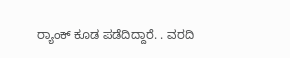ರ‍್ಯಾಂಕ್ ಕೂಡ ಪಡೆದಿದ್ದಾರೆ. . ವರದಿ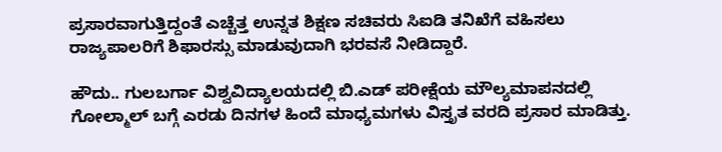ಪ್ರಸಾರವಾಗುತ್ತಿದ್ದಂತೆ ಎಚ್ಚೆತ್ತ ಉನ್ನತ ಶಿಕ್ಷಣ ಸಚಿವರು ಸಿಐಡಿ ತನಿಖೆಗೆ ವಹಿಸಲು ರಾಜ್ಯಪಾಲರಿಗೆ ಶಿಫಾರಸ್ಸು ಮಾಡುವುದಾಗಿ ಭರವಸೆ ನೀಡಿದ್ದಾರೆ.

ಹೌದು.. ಗುಲಬರ್ಗಾ ವಿಶ್ವವಿದ್ಯಾಲಯದಲ್ಲಿ ಬಿ.ಎಡ್ ಪರೀಕ್ಷೆಯ ಮೌಲ್ಯಮಾಪನದಲ್ಲಿ ಗೋಲ್ಮಾಲ್ ಬಗ್ಗೆ ಎರಡು ದಿನಗಳ ಹಿಂದೆ ಮಾಧ್ಯಮಗಳು ವಿಸ್ತೃತ ವರದಿ ಪ್ರಸಾರ ಮಾಡಿತ್ತು.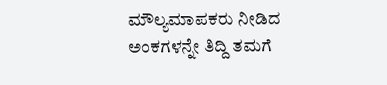ಮೌಲ್ಯಮಾಪಕರು ನೀಡಿದ ಅಂಕಗಳನ್ನೇ ತಿದ್ದಿ ತಮಗೆ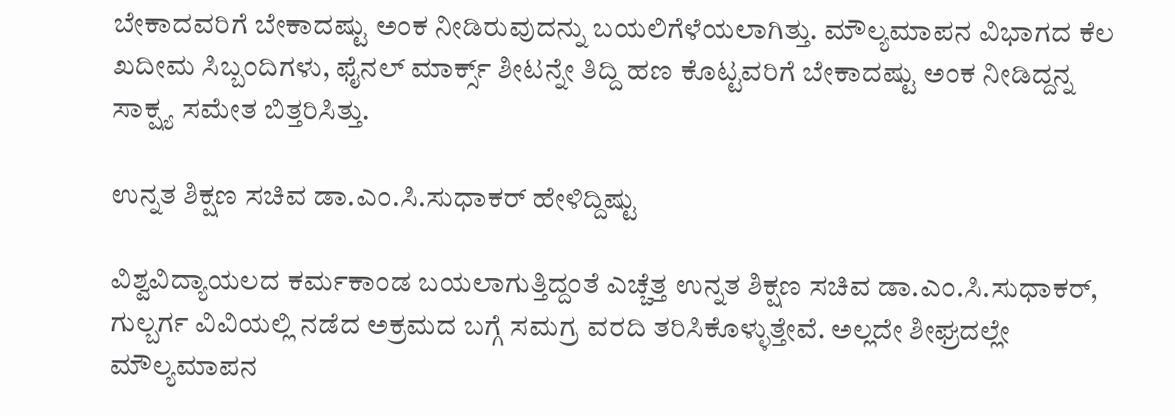ಬೇಕಾದವರಿಗೆ ಬೇಕಾದಷ್ಟು ಅಂಕ ನೀಡಿರುವುದನ್ನು ಬಯಲಿಗೆಳೆಯಲಾಗಿತ್ತು. ಮೌಲ್ಯಮಾಪನ ವಿಭಾಗದ ಕೆಲ ಖದೀಮ ಸಿಬ್ಬಂದಿಗಳು, ಫೈನಲ್ ಮಾರ್ಕ್ಸ್ ಶೀಟನ್ನೇ ತಿದ್ದಿ ಹಣ ಕೊಟ್ಟವರಿಗೆ ಬೇಕಾದಷ್ಟು ಅಂಕ ನೀಡಿದ್ದನ್ನ ಸಾಕ್ಷ್ಯ ಸಮೇತ ಬಿತ್ತರಿಸಿತ್ತು.

ಉನ್ನತ ಶಿಕ್ಷಣ ಸಚಿವ ಡಾ.ಎಂ.ಸಿ.ಸುಧಾಕರ್ ಹೇಳಿದ್ದಿಷ್ಟು

ವಿಶ್ವವಿದ್ಯಾಯಲದ ಕರ್ಮಕಾಂಡ ಬಯಲಾಗುತ್ತಿದ್ದಂತೆ ಎಚ್ಚೆತ್ತ ಉನ್ನತ ಶಿಕ್ಷಣ ಸಚಿವ ಡಾ.ಎಂ.ಸಿ.ಸುಧಾಕರ್, ಗುಲ್ಬರ್ಗ ವಿವಿಯಲ್ಲಿ ನಡೆದ ಅಕ್ರಮದ ಬಗ್ಗೆ ಸಮಗ್ರ ವರದಿ ತರಿಸಿಕೊಳ್ಳುತ್ತೇವೆ. ಅಲ್ಲದೇ ಶೀಘ್ರದಲ್ಲೇ ಮೌಲ್ಯಮಾಪನ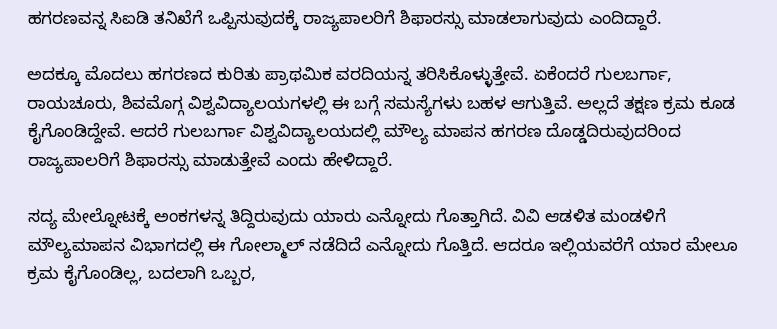ಹಗರಣವನ್ನ ಸಿಐಡಿ ತನಿಖೆಗೆ ಒಪ್ಪಿಸುವುದಕ್ಕೆ ರಾಜ್ಯಪಾಲರಿಗೆ ಶಿಫಾರಸ್ಸು ಮಾಡಲಾಗುವುದು ಎಂದಿದ್ದಾರೆ.

ಅದಕ್ಕೂ ಮೊದಲು ಹಗರಣದ ಕುರಿತು ಪ್ರಾಥಮಿಕ ವರದಿಯನ್ನ ತರಿಸಿಕೊಳ್ಳುತ್ತೇವೆ. ಏಕೆಂದರೆ ಗುಲಬರ್ಗಾ, ರಾಯಚೂರು, ಶಿವಮೊಗ್ಗ ವಿಶ್ವವಿದ್ಯಾಲಯಗಳಲ್ಲಿ ಈ ಬಗ್ಗೆ ಸಮಸ್ಯೆಗಳು ಬಹಳ ಆಗುತ್ತಿವೆ. ಅಲ್ಲದೆ ತಕ್ಷಣ ಕ್ರಮ ಕೂಡ ಕೈಗೊಂಡಿದ್ದೇವೆ. ಆದರೆ ಗುಲಬರ್ಗಾ ವಿಶ್ವವಿದ್ಯಾಲಯದಲ್ಲಿ ಮೌಲ್ಯ ಮಾಪನ ಹಗರಣ ದೊಡ್ಡದಿರುವುದರಿಂದ ರಾಜ್ಯಪಾಲರಿಗೆ ಶಿಫಾರಸ್ಸು ಮಾಡುತ್ತೇವೆ ಎಂದು ಹೇಳಿದ್ದಾರೆ.

ಸದ್ಯ ಮೇಲ್ನೋಟಕ್ಕೆ ಅಂಕಗಳನ್ನ ತಿದ್ದಿರುವುದು ಯಾರು ಎನ್ನೋದು ಗೊತ್ತಾಗಿದೆ. ವಿವಿ ಆಡಳಿತ ಮಂಡಳಿಗೆ ಮೌಲ್ಯಮಾಪನ ವಿಭಾಗದಲ್ಲಿ ಈ ಗೋಲ್ಮಾಲ್ ನಡೆದಿದೆ ಎನ್ನೋದು ಗೊತ್ತಿದೆ. ಆದರೂ ಇಲ್ಲಿಯವರೆಗೆ ಯಾರ ಮೇಲೂ ಕ್ರಮ ಕೈಗೊಂಡಿಲ್ಲ, ಬದಲಾಗಿ ಒಬ್ಬರ,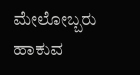ಮೇಲೋಬ್ಬರು ಹಾಕುವ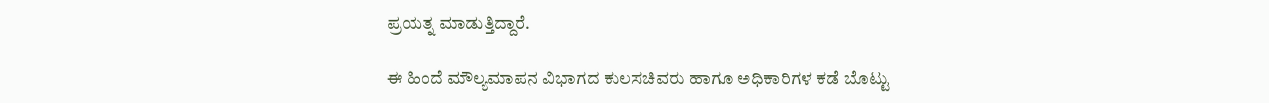ಪ್ರಯತ್ನ ಮಾಡುತ್ತಿದ್ದಾರೆ.

ಈ ಹಿಂದೆ ಮೌಲ್ಯಮಾಪನ ವಿಭಾಗದ ಕುಲಸಚಿವರು ಹಾಗೂ ಅಧಿಕಾರಿಗಳ ಕಡೆ ಬೊಟ್ಟು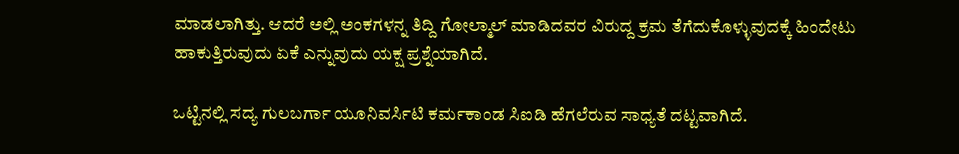ಮಾಡಲಾಗಿತ್ತು. ಆದರೆ ಅಲ್ಲಿ ಅಂಕಗಳನ್ನ ತಿದ್ದಿ ಗೋಲ್ಮಾಲ್ ಮಾಡಿದವರ ವಿರುದ್ದ ಕ್ರಮ ತೆಗೆದುಕೊಳ್ಳುವುದಕ್ಕೆ ಹಿಂದೇಟು ಹಾಕುತ್ತಿರುವುದು ಏಕೆ ಎನ್ನುವುದು ಯಕ್ಷ ಪ್ರಶ್ನೆಯಾಗಿದೆ.

ಒಟ್ಟಿನಲ್ಲಿ ಸದ್ಯ ಗುಲಬರ್ಗಾ ಯೂನಿವರ್ಸಿಟಿ ಕರ್ಮಕಾಂಡ ಸಿಐಡಿ ಹೆಗಲೆರುವ ಸಾಧ್ಯತೆ ದಟ್ಟವಾಗಿದೆ.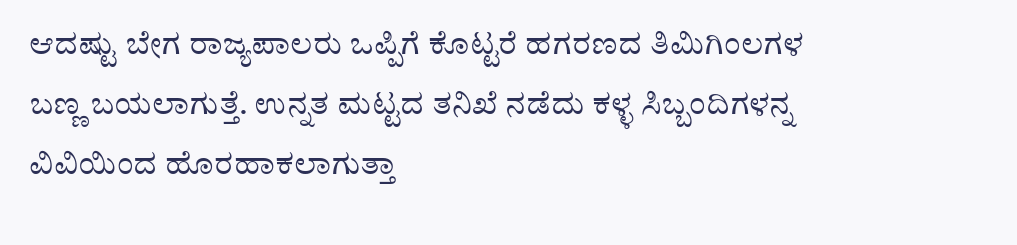ಆದಷ್ಟು ಬೇಗ ರಾಜ್ಯಪಾಲರು ಒಪ್ಪಿಗೆ ಕೊಟ್ಟರೆ ಹಗರಣದ ತಿಮಿಗಿಂಲಗಳ ಬಣ್ಣ ಬಯಲಾಗುತ್ತೆ. ಉನ್ನತ ಮಟ್ಟದ ತನಿಖೆ ನಡೆದು ಕಳ್ಳ ಸಿಬ್ಬಂದಿಗಳನ್ನ ವಿವಿಯಿಂದ ಹೊರಹಾಕಲಾಗುತ್ತಾ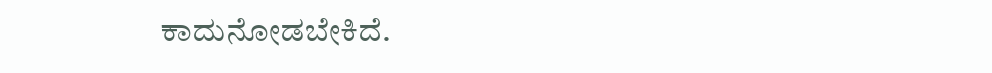ಕಾದುನೋಡಬೇಕಿದೆ.